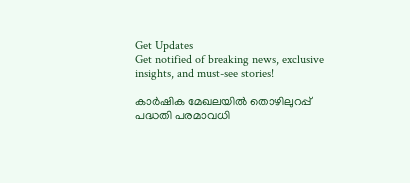Get Updates
Get notified of breaking news, exclusive insights, and must-see stories!

കാര്‍ഷിക മേഖലയില്‍ തൊഴിലുറപ്പ് പദ്ധതി പരമാവധി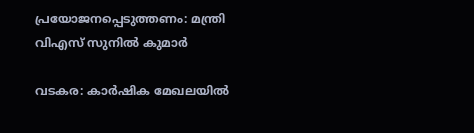പ്രയോജനപ്പെടുത്തണം: മന്ത്രി വിഎസ് സുനില്‍ കുമാര്‍

വടകര: കാര്‍ഷിക മേഖലയില്‍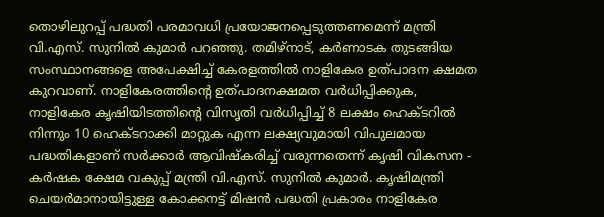തൊഴിലുറപ്പ് പദ്ധതി പരമാവധി പ്രയോജനപ്പെടുത്തണമെന്ന് മന്ത്രി വി.എസ്. സുനില്‍ കുമാര്‍ പറഞ്ഞു. തമിഴ്‌നാട്, കര്‍ണാടക തുടങ്ങിയ സംസ്ഥാനങ്ങളെ അപേക്ഷിച്ച് കേരളത്തില്‍ നാളികേര ഉത്പാദന ക്ഷമത കുറവാണ്. നാളികേരത്തിന്റെ ഉത്പാദനക്ഷമത വര്‍ധിപ്പിക്കുക, നാളികേര കൃഷിയിടത്തിന്റെ വിസൃതി വര്‍ധിപ്പിച്ച് 8 ലക്ഷം ഹെക്ടറില്‍ നിന്നും 10 ഹെക്ടറാക്കി മാറ്റുക എന്ന ലക്ഷ്യവുമായി വിപുലമായ പദ്ധതികളാണ് സര്‍ക്കാര്‍ ആവിഷ്‌കരിച്ച് വരുന്നതെന്ന് കൃഷി വികസന - കര്‍ഷക ക്ഷേമ വകുപ്പ് മന്ത്രി വി.എസ്. സുനില്‍ കുമാര്‍. കൃഷിമന്ത്രി ചെയര്‍മാനായിട്ടുള്ള കോക്കനട്ട് മിഷന്‍ പദ്ധതി പ്രകാരം നാളികേര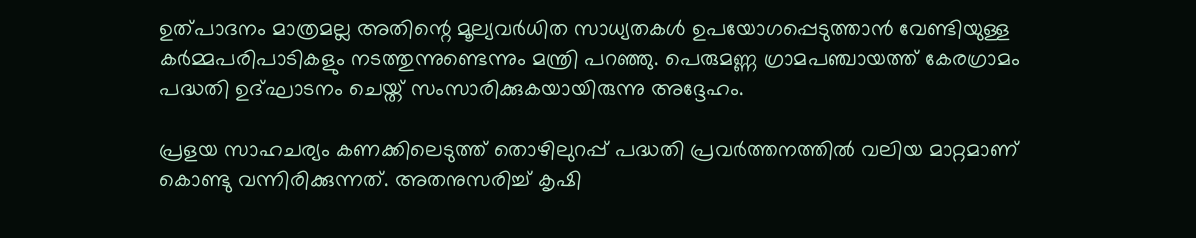ഉത്പാദനം മാത്രമല്ല അതിന്റെ മൂല്യവര്‍ധിത സാധ്യതകള്‍ ഉപയോഗപ്പെടുത്താന്‍ വേണ്ടിയുള്ള കര്‍മ്മപരിപാടികളും നടത്തുന്നുണ്ടെന്നും മന്ത്രി പറഞ്ഞു. പെരുമണ്ണ ഗ്രാമപഞ്ചായത്ത് കേരഗ്രാമം പദ്ധതി ഉദ്ഘാടനം ചെയ്ത് സംസാരിക്കുകയായിരുന്നു അദ്ദേഹം.

പ്രളയ സാഹചര്യം കണക്കിലെടുത്ത് തൊഴിലുറപ്പ് പദ്ധതി പ്രവര്‍ത്തനത്തില്‍ വലിയ മാറ്റമാണ് കൊണ്ടു വന്നിരിക്കുന്നത്. അതനുസരിച്ച് കൃഷി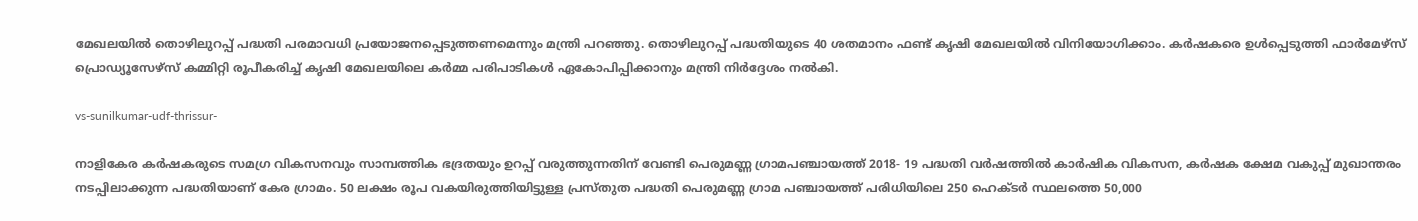മേഖലയില്‍ തൊഴിലുറപ്പ് പദ്ധതി പരമാവധി പ്രയോജനപ്പെടുത്തണമെന്നും മന്ത്രി പറഞ്ഞു. തൊഴിലുറപ്പ് പദ്ധതിയുടെ 40 ശതമാനം ഫണ്ട് കൃഷി മേഖലയില്‍ വിനിയോഗിക്കാം. കര്‍ഷകരെ ഉള്‍പ്പെടുത്തി ഫാര്‍മേഴ്‌സ് പ്രൊഡ്യൂസേഴ്‌സ് കമ്മിറ്റി രൂപീകരിച്ച് കൃഷി മേഖലയിലെ കര്‍മ്മ പരിപാടികള്‍ ഏകോപിപ്പിക്കാനും മന്ത്രി നിര്‍ദ്ദേശം നല്‍കി.

vs-sunilkumar-udf-thrissur-

നാളികേര കര്‍ഷകരുടെ സമഗ്ര വികസനവും സാമ്പത്തിക ഭദ്രതയും ഉറപ്പ് വരുത്തുന്നതിന് വേണ്ടി പെരുമണ്ണ ഗ്രാമപഞ്ചായത്ത് 2018- 19 പദ്ധതി വര്‍ഷത്തില്‍ കാര്‍ഷിക വികസന, കര്‍ഷക ക്ഷേമ വകുപ്പ് മുഖാന്തരം നടപ്പിലാക്കുന്ന പദ്ധതിയാണ് കേര ഗ്രാമം. 50 ലക്ഷം രൂപ വകയിരുത്തിയിട്ടുള്ള പ്രസ്തുത പദ്ധതി പെരുമണ്ണ ഗ്രാമ പഞ്ചായത്ത് പരിധിയിലെ 250 ഹെക്ടര്‍ സ്ഥലത്തെ 50,000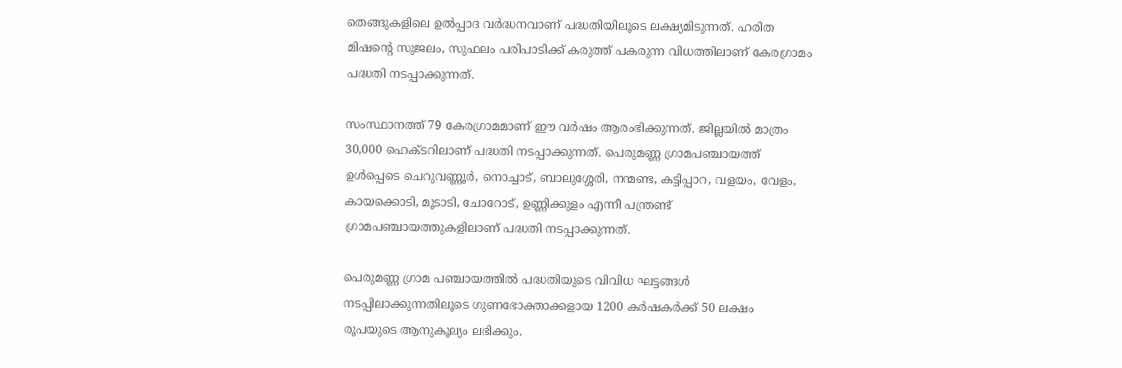തെങ്ങുകളിലെ ഉല്‍പ്പാദ വര്‍ദ്ധനവാണ് പദ്ധതിയിലൂടെ ലക്ഷ്യമിടുന്നത്. ഹരിത മിഷന്റെ സുജലം, സുഫലം പരിപാടിക്ക് കരുത്ത് പകരുന്ന വിധത്തിലാണ് കേരഗ്രാമം പദ്ധതി നടപ്പാക്കുന്നത്.

സംസ്ഥാനത്ത് 79 കേരഗ്രാമമാണ് ഈ വര്‍ഷം ആരംഭിക്കുന്നത്. ജില്ലയില്‍ മാത്രം 30,000 ഹെക്ടറിലാണ് പദ്ധതി നടപ്പാക്കുന്നത്. പെരുമണ്ണ ഗ്രാമപഞ്ചായത്ത് ഉള്‍പ്പെടെ ചെറുവണ്ണൂര്‍, നൊച്ചാട്, ബാലുശ്ശേരി, നന്മണ്ട, കട്ടിപ്പാറ, വളയം, വേളം, കായക്കൊടി, മൂടാടി, ചോറോട്, ഉണ്ണിക്കുളം എന്നീ പന്ത്രണ്ട് ഗ്രാമപഞ്ചായത്തുകളിലാണ് പദ്ധതി നടപ്പാക്കുന്നത്.

പെരുമണ്ണ ഗ്രാമ പഞ്ചായത്തില്‍ പദ്ധതിയുടെ വിവിധ ഘട്ടങ്ങള്‍ നടപ്പിലാക്കുന്നതിലൂടെ ഗുണഭോക്താക്കളായ 1200 കര്‍ഷകര്‍ക്ക് 50 ലക്ഷം രൂപയുടെ ആനുകൂല്യം ലഭിക്കും.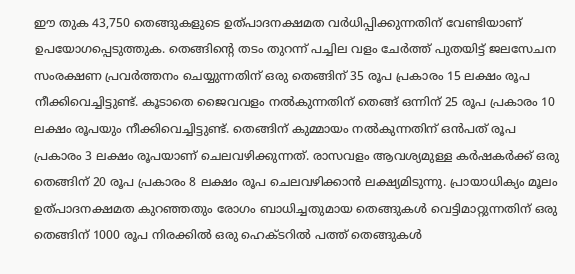ഈ തുക 43,750 തെങ്ങുകളുടെ ഉത്പാദനക്ഷമത വര്‍ധിപ്പിക്കുന്നതിന് വേണ്ടിയാണ് ഉപയോഗപ്പെടുത്തുക. തെങ്ങിന്റെ തടം തുറന്ന് പച്ചില വളം ചേര്‍ത്ത് പുതയിട്ട് ജലസേചന സംരക്ഷണ പ്രവര്‍ത്തനം ചെയ്യുന്നതിന് ഒരു തെങ്ങിന് 35 രൂപ പ്രകാരം 15 ലക്ഷം രൂപ നീക്കിവെച്ചിട്ടുണ്ട്. കൂടാതെ ജൈവവളം നല്‍കുന്നതിന് തെങ്ങ് ഒന്നിന് 25 രൂപ പ്രകാരം 10 ലക്ഷം രൂപയും നീക്കിവെച്ചിട്ടുണ്ട്. തെങ്ങിന് കുമ്മായം നല്‍കുന്നതിന് ഒന്‍പത് രൂപ പ്രകാരം 3 ലക്ഷം രൂപയാണ് ചെലവഴിക്കുന്നത്. രാസവളം ആവശ്യമുള്ള കര്‍ഷകര്‍ക്ക് ഒരു തെങ്ങിന് 20 രൂപ പ്രകാരം 8 ലക്ഷം രൂപ ചെലവഴിക്കാന്‍ ലക്ഷ്യമിടുന്നു. പ്രായാധിക്യം മൂലം ഉത്പാദനക്ഷമത കുറഞ്ഞതും രോഗം ബാധിച്ചതുമായ തെങ്ങുകള്‍ വെട്ടിമാറ്റുന്നതിന് ഒരു തെങ്ങിന് 1000 രൂപ നിരക്കില്‍ ഒരു ഹെക്ടറില്‍ പത്ത് തെങ്ങുകള്‍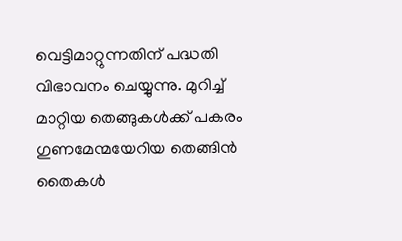വെട്ടിമാറ്റുന്നതിന് പദ്ധതി വിഭാവനം ചെയ്യുന്നു. മുറിച്ച് മാറ്റിയ തെങ്ങുകള്‍ക്ക് പകരം ഗുണമേന്മയേറിയ തെങ്ങിന്‍ തൈകള്‍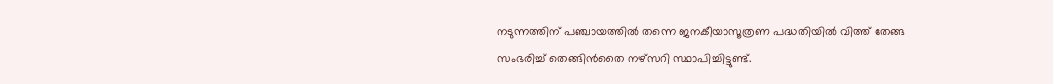നടുന്നത്തിന് പഞ്ചായത്തില്‍ തന്നെ ജനകീയാസൂത്രണ പദ്ധതിയില്‍ വിത്ത് തേങ്ങ സംഭരിച്ച് തെങ്ങിന്‍തൈ നഴ്‌സറി സ്ഥാപിച്ചിട്ടുണ്ട്.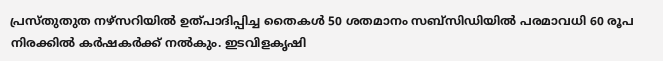പ്രസ്തുതുത നഴ്‌സറിയില്‍ ഉത്പാദിപ്പിച്ച തൈകള്‍ 50 ശതമാനം സബ്‌സിഡിയില്‍ പരമാവധി 60 രൂപ നിരക്കില്‍ കര്‍ഷകര്‍ക്ക് നല്‍കും. ഇടവിളകൃഷി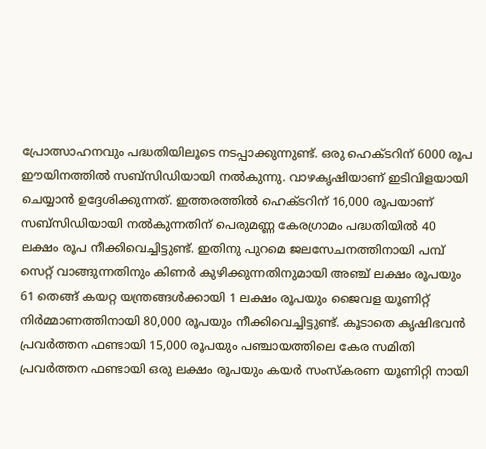പ്രോത്സാഹനവും പദ്ധതിയിലൂടെ നടപ്പാക്കുന്നുണ്ട്. ഒരു ഹെക്ടറിന് 6000 രൂപ ഈയിനത്തില്‍ സബ്‌സിഡിയായി നല്‍കുന്നു. വാഴകൃഷിയാണ് ഇടിവിളയായി ചെയ്യാന്‍ ഉദ്ദേശിക്കുന്നത്. ഇത്തരത്തില്‍ ഹെക്ടറിന് 16,000 രൂപയാണ് സബ്‌സിഡിയായി നല്‍കുന്നതിന് പെരുമണ്ണ കേരഗ്രാമം പദ്ധതിയില്‍ 40 ലക്ഷം രൂപ നീക്കിവെച്ചിട്ടുണ്ട്. ഇതിനു പുറമെ ജലസേചനത്തിനായി പമ്പ് സെറ്റ് വാങ്ങുന്നതിനും കിണര്‍ കുഴിക്കുന്നതിനുമായി അഞ്ച് ലക്ഷം രൂപയും 61 തെങ്ങ് കയറ്റ യന്ത്രങ്ങള്‍ക്കായി 1 ലക്ഷം രൂപയും ജൈവള യൂണിറ്റ് നിര്‍മ്മാണത്തിനായി 80,000 രൂപയും നീക്കിവെച്ചിട്ടുണ്ട്. കൂടാതെ കൃഷിഭവന്‍ പ്രവര്‍ത്തന ഫണ്ടായി 15,000 രൂപയും പഞ്ചായത്തിലെ കേര സമിതി പ്രവര്‍ത്തന ഫണ്ടായി ഒരു ലക്ഷം രൂപയും കയര്‍ സംസ്‌കരണ യൂണിറ്റി നായി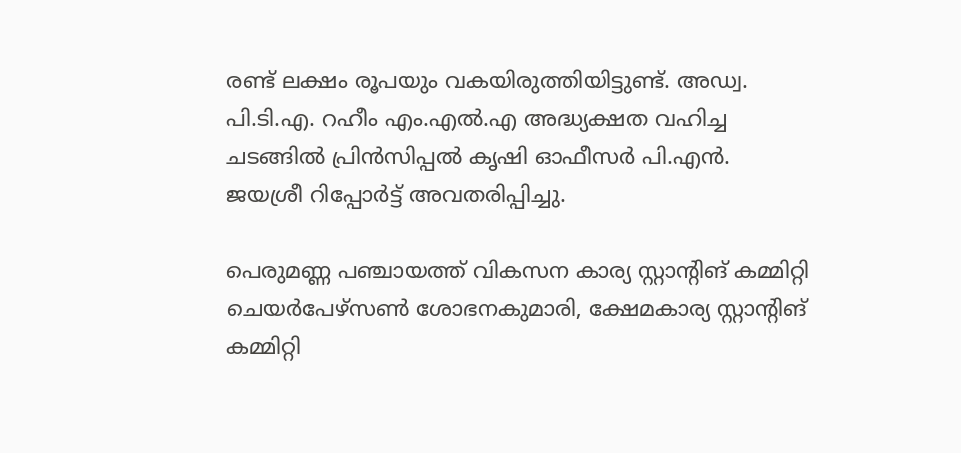രണ്ട് ലക്ഷം രൂപയും വകയിരുത്തിയിട്ടുണ്ട്. അഡ്വ. പി.ടി.എ. റഹീം എം.എല്‍.എ അദ്ധ്യക്ഷത വഹിച്ച ചടങ്ങില്‍ പ്രിന്‍സിപ്പല്‍ കൃഷി ഓഫീസര്‍ പി.എന്‍. ജയശ്രീ റിപ്പോര്‍ട്ട് അവതരിപ്പിച്ചു.

പെരുമണ്ണ പഞ്ചായത്ത് വികസന കാര്യ സ്റ്റാന്റിങ് കമ്മിറ്റി ചെയര്‍പേഴ്‌സണ്‍ ശോഭനകുമാരി, ക്ഷേമകാര്യ സ്റ്റാന്റിങ് കമ്മിറ്റി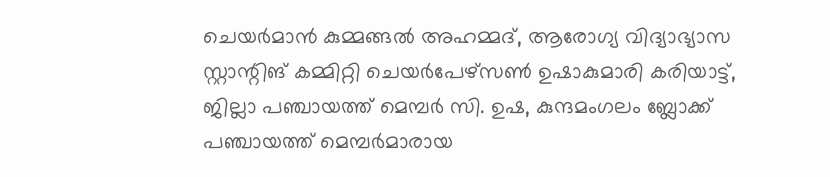ചെയര്‍മാന്‍ കുമ്മങ്ങല്‍ അഹമ്മദ്, ആരോഗ്യ വിദ്യാഭ്യാസ സ്റ്റാന്റിങ് കമ്മിറ്റി ചെയര്‍പേഴ്‌സണ്‍ ഉഷാകുമാരി കരിയാട്ട്, ജില്ലാ പഞ്ചായത്ത് മെമ്പര്‍ സി. ഉഷ, കുന്ദമംഗലം ബ്ലോക്ക് പഞ്ചായത്ത് മെമ്പര്‍മാരായ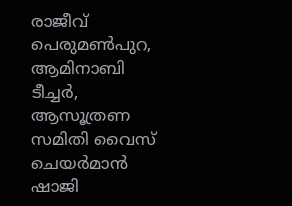രാജീവ് പെരുമണ്‍പുറ, ആമിനാബി ടീച്ചര്‍, ആസൂത്രണ സമിതി വൈസ് ചെയര്‍മാന്‍ ഷാജി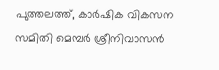പുത്തലത്ത്, കാര്‍ഷിക വികസന സമിതി മെമ്പര്‍ ശ്രീനിവാസന്‍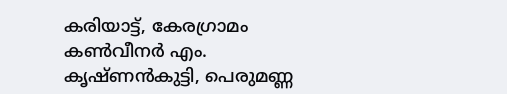കരിയാട്ട്, കേരഗ്രാമം കണ്‍വീനര്‍ എം. കൃഷ്ണന്‍കുട്ടി, പെരുമണ്ണ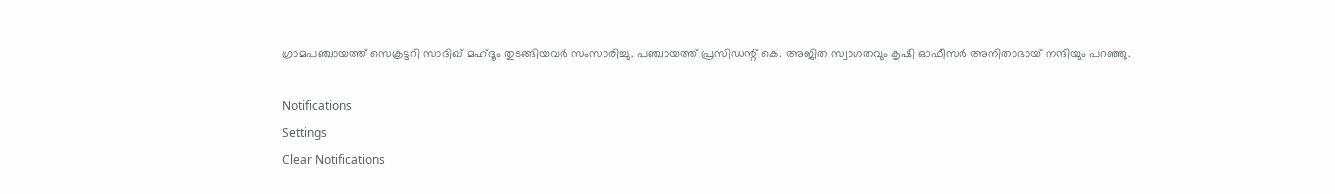ഗ്രാമപഞ്ചായത്ത് സെക്രട്ടറി സാദിഖ് മഹ്ദൂം തുടങ്ങിയവര്‍ സംസാരിച്ചു. പഞ്ചായത്ത് പ്രസിഡന്റ് കെ. അജിത സ്വാഗതവും കൃഷി ഓഫീസര്‍ അനിതാഭായ് നന്ദിയും പറഞ്ഞു.

Notifications
Settings
Clear Notifications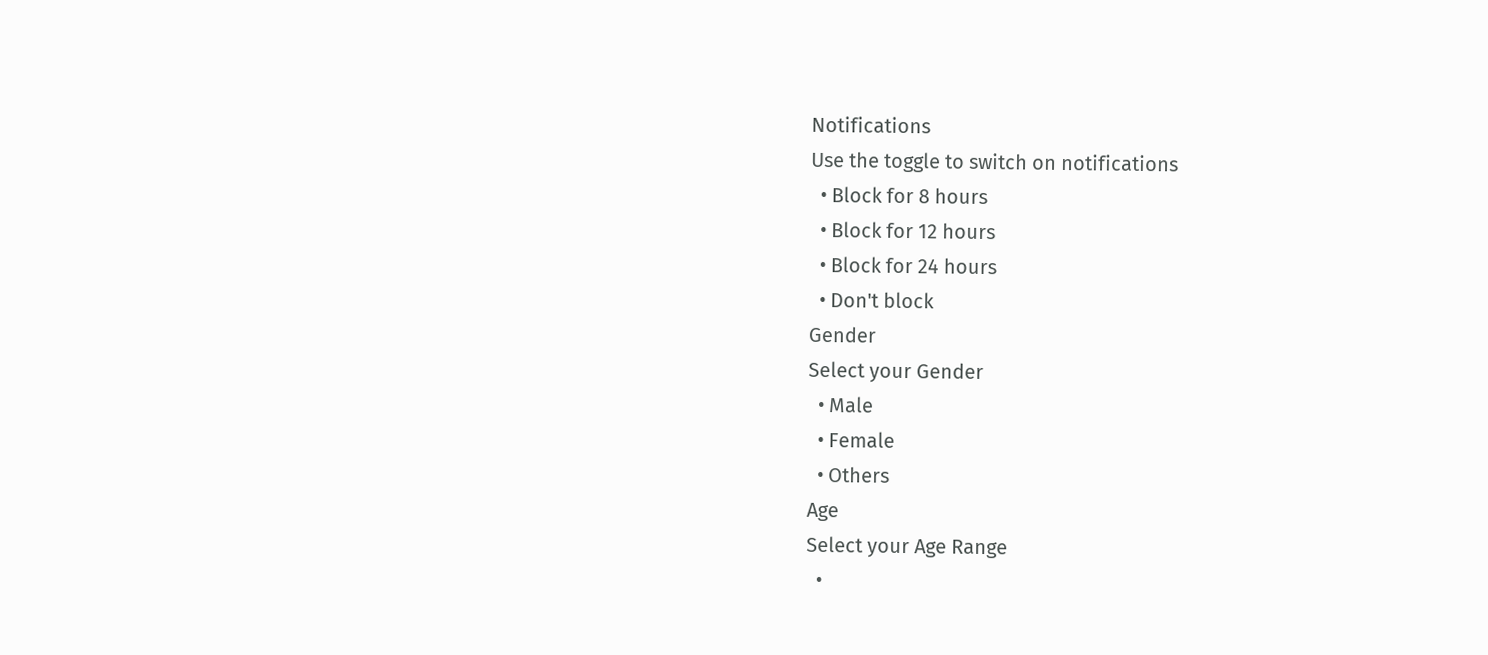Notifications
Use the toggle to switch on notifications
  • Block for 8 hours
  • Block for 12 hours
  • Block for 24 hours
  • Don't block
Gender
Select your Gender
  • Male
  • Female
  • Others
Age
Select your Age Range
  •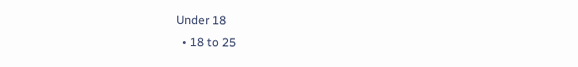Under 18
  • 18 to 25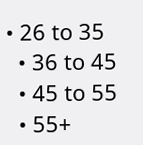• 26 to 35
  • 36 to 45
  • 45 to 55
  • 55+